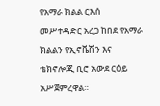የአማራ ክልል ርእሰ መሥተዳድር አረጋ ከበደ የአማራ ክልልን የኢኖቬሽን እና ቴክኖሎጂ ቢሮ አውደ ርዕይ አሥጀምረዋል።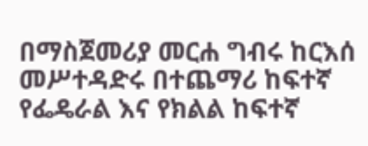በማስጀመሪያ መርሐ ግብሩ ከርእሰ መሥተዳድሩ በተጨማሪ ከፍተኛ የፌዴራል እና የክልል ከፍተኛ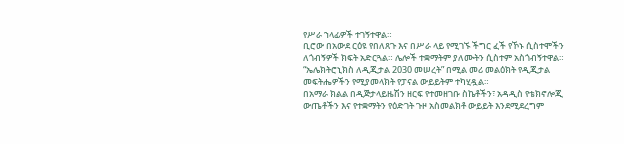የሥራ ኀላፊዎች ተገኝተዋል።
ቢሮው በአውደ ርዕዩ የበለጸጉ እና በሥራ ላይ የሚገኙ ችግር ፈች የኾኑ ሲስተሞችን ለጎብኝዎች ክፍት አድርጓል። ሌሎች ተቋማትም ያለሙትን ሲስተም አስጎብኝተዋል።
“ኤሌክትሮኒክስ ለዲጂታል 2030 መሠረት” በሚል መሪ መልዕክት የዲጂታል መፍትሔዎችን የሚያመላክት የፓናል ውይይትም ተካሂዷል።
በአማራ ክልል በዲጅታላይዜሽን ዘርፍ የተመዘገቡ ስኬቶችን፣ አዳዲስ የቴክኖሎጂ ውጤቶችን እና የተቋማትን የዕድገት ጉዞ አስመልክቶ ውይይት እንደሚደረግም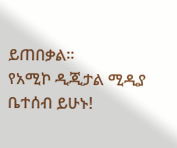ይጠበቃል።
የአሚኮ ዲጂታል ሚዲያ ቤተሰብ ይሁኑ!